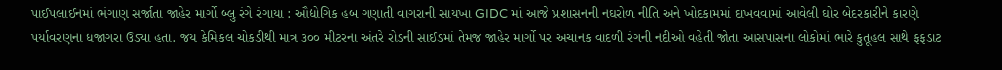પાઈપલાઈનમાં ભંગાણ સર્જાતા જાહેર માર્ગો બ્લુ રંગે રંગાયા : ઔદ્યોગિક હબ ગણાતી વાગરાની સાયખા GIDC માં આજે પ્રશાસનની નઘરોળ નીતિ અને ખોદકામમાં દાખવવામાં આવેલી ઘોર બેદરકારીને કારણે પર્યાવરણના ધજાગરા ઉડ્યા હતા. જય કેમિકલ ચોકડીથી માત્ર ૩૦૦ મીટરના અંતરે રોડની સાઈડમાં તેમજ જાહેર માર્ગો પર અચાનક વાદળી રંગની નદીઓ વહેતી જોતા આસપાસના લોકોમાં ભારે કુતૂહલ સાથે ફફડાટ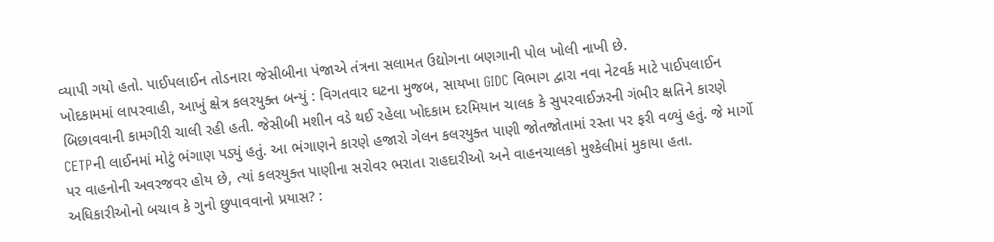વ્યાપી ગયો હતો. પાઈપલાઈન તોડનારા જેસીબીના પંજાએ તંત્રના સલામત ઉદ્યોગના બણગાની પોલ ખોલી નાખી છે.
ખોદકામમાં લાપરવાહી, આખું ક્ષેત્ર કલરયુક્ત બન્યું : વિગતવાર ઘટના મુજબ, સાયખા GIDC વિભાગ દ્વારા નવા નેટવર્ક માટે પાઈપલાઈન બિછાવવાની કામગીરી ચાલી રહી હતી. જેસીબી મશીન વડે થઈ રહેલા ખોદકામ દરમિયાન ચાલક કે સુપરવાઈઝરની ગંભીર ક્ષતિને કારણે CETPની લાઈનમાં મોટું ભંગાણ પડ્યું હતું. આ ભંગાણને કારણે હજારો ગેલન કલરયુક્ત પાણી જોતજોતામાં રસ્તા પર ફરી વળ્યું હતું. જે માર્ગો પર વાહનોની અવરજવર હોય છે, ત્યાં કલરયુક્ત પાણીના સરોવર ભરાતા રાહદારીઓ અને વાહનચાલકો મુશ્કેલીમાં મુકાયા હતા.
અધિકારીઓનો બચાવ કે ગુનો છુપાવવાનો પ્રયાસ? :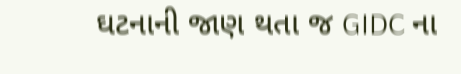ઘટનાની જાણ થતા જ GIDC ના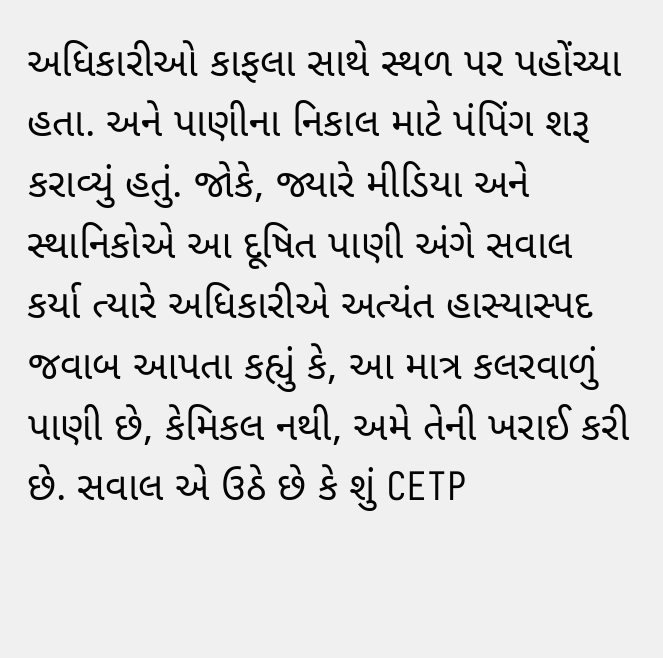અધિકારીઓ કાફલા સાથે સ્થળ પર પહોંચ્યા હતા. અને પાણીના નિકાલ માટે પંપિંગ શરૂ કરાવ્યું હતું. જોકે, જ્યારે મીડિયા અને સ્થાનિકોએ આ દૂષિત પાણી અંગે સવાલ કર્યા ત્યારે અધિકારીએ અત્યંત હાસ્યાસ્પદ જવાબ આપતા કહ્યું કે, આ માત્ર કલરવાળું પાણી છે, કેમિકલ નથી, અમે તેની ખરાઈ કરી છે. સવાલ એ ઉઠે છે કે શું CETP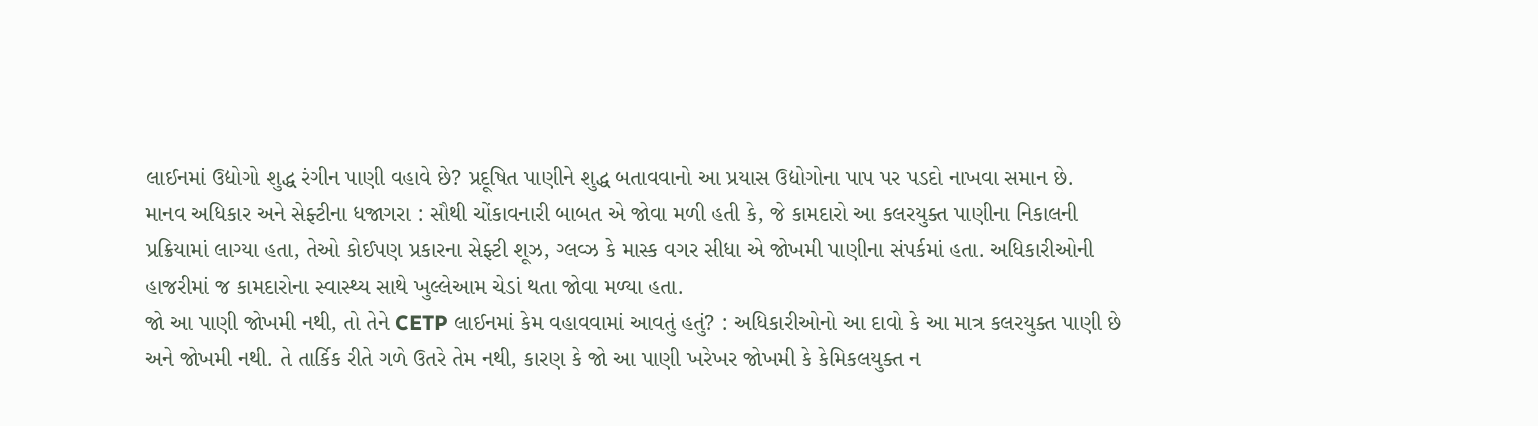લાઈનમાં ઉદ્યોગો શુદ્ધ રંગીન પાણી વહાવે છે? પ્રદૂષિત પાણીને શુદ્ધ બતાવવાનો આ પ્રયાસ ઉદ્યોગોના પાપ પર પડદો નાખવા સમાન છે.
માનવ અધિકાર અને સેફ્ટીના ધજાગરા : સૌથી ચોંકાવનારી બાબત એ જોવા મળી હતી કે, જે કામદારો આ કલરયુક્ત પાણીના નિકાલની પ્રક્રિયામાં લાગ્યા હતા, તેઓ કોઈપણ પ્રકારના સેફ્ટી શૂઝ, ગ્લવ્ઝ કે માસ્ક વગર સીધા એ જોખમી પાણીના સંપર્કમાં હતા. અધિકારીઓની હાજરીમાં જ કામદારોના સ્વાસ્થ્ય સાથે ખુલ્લેઆમ ચેડાં થતા જોવા મળ્યા હતા.
જો આ પાણી જોખમી નથી, તો તેને CETP લાઈનમાં કેમ વહાવવામાં આવતું હતું? : અધિકારીઓનો આ દાવો કે આ માત્ર કલરયુક્ત પાણી છે અને જોખમી નથી. તે તાર્કિક રીતે ગળે ઉતરે તેમ નથી, કારણ કે જો આ પાણી ખરેખર જોખમી કે કેમિકલયુક્ત ન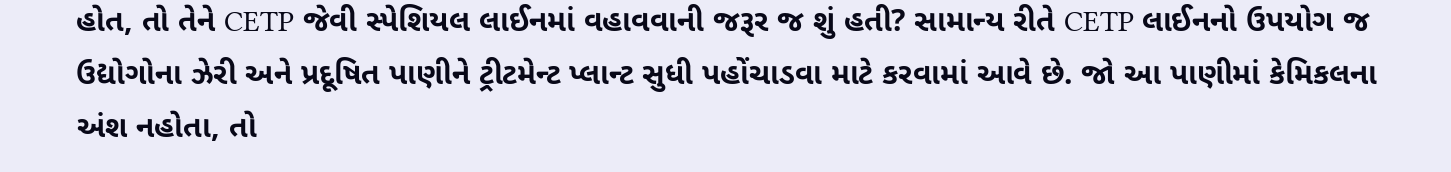હોત, તો તેને CETP જેવી સ્પેશિયલ લાઈનમાં વહાવવાની જરૂર જ શું હતી? સામાન્ય રીતે CETP લાઈનનો ઉપયોગ જ ઉદ્યોગોના ઝેરી અને પ્રદૂષિત પાણીને ટ્રીટમેન્ટ પ્લાન્ટ સુધી પહોંચાડવા માટે કરવામાં આવે છે. જો આ પાણીમાં કેમિકલના અંશ નહોતા, તો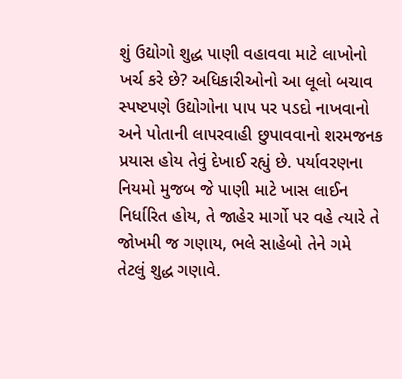શું ઉદ્યોગો શુદ્ધ પાણી વહાવવા માટે લાખોનો ખર્ચ કરે છે? અધિકારીઓનો આ લૂલો બચાવ સ્પષ્ટપણે ઉદ્યોગોના પાપ પર પડદો નાખવાનો અને પોતાની લાપરવાહી છુપાવવાનો શરમજનક પ્રયાસ હોય તેવું દેખાઈ રહ્યું છે. પર્યાવરણના નિયમો મુજબ જે પાણી માટે ખાસ લાઈન નિર્ધારિત હોય, તે જાહેર માર્ગો પર વહે ત્યારે તે જોખમી જ ગણાય, ભલે સાહેબો તેને ગમે તેટલું શુદ્ધ ગણાવે.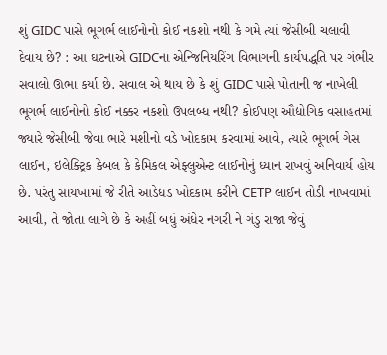શું GIDC પાસે ભૂગર્ભ લાઈનોનો કોઈ નકશો નથી કે ગમે ત્યાં જેસીબી ચલાવી દેવાય છે? : આ ઘટનાએ GIDCના એન્જિનિયરિંગ વિભાગની કાર્યપદ્ધતિ પર ગંભીર સવાલો ઊભા કર્યા છે. સવાલ એ થાય છે કે શું GIDC પાસે પોતાની જ નાખેલી ભૂગર્ભ લાઈનોનો કોઈ નક્કર નકશો ઉપલબ્ધ નથી? કોઈપણ ઔદ્યોગિક વસાહતમાં જ્યારે જેસીબી જેવા ભારે મશીનો વડે ખોદકામ કરવામાં આવે, ત્યારે ભૂગર્ભ ગેસ લાઈન, ઇલેક્ટ્રિક કેબલ કે કેમિકલ એફ્લુએન્ટ લાઈનોનું ધ્યાન રાખવું અનિવાર્ય હોય છે. પરંતુ સાયખામાં જે રીતે આડેધડ ખોદકામ કરીને CETP લાઈન તોડી નાખવામાં આવી, તે જોતા લાગે છે કે અહીં બધું અંધેર નગરી ને ગંડુ રાજા જેવું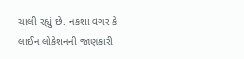ચાલી રહ્યું છે. નકશા વગર કે લાઈન લોકેશનની જાણકારી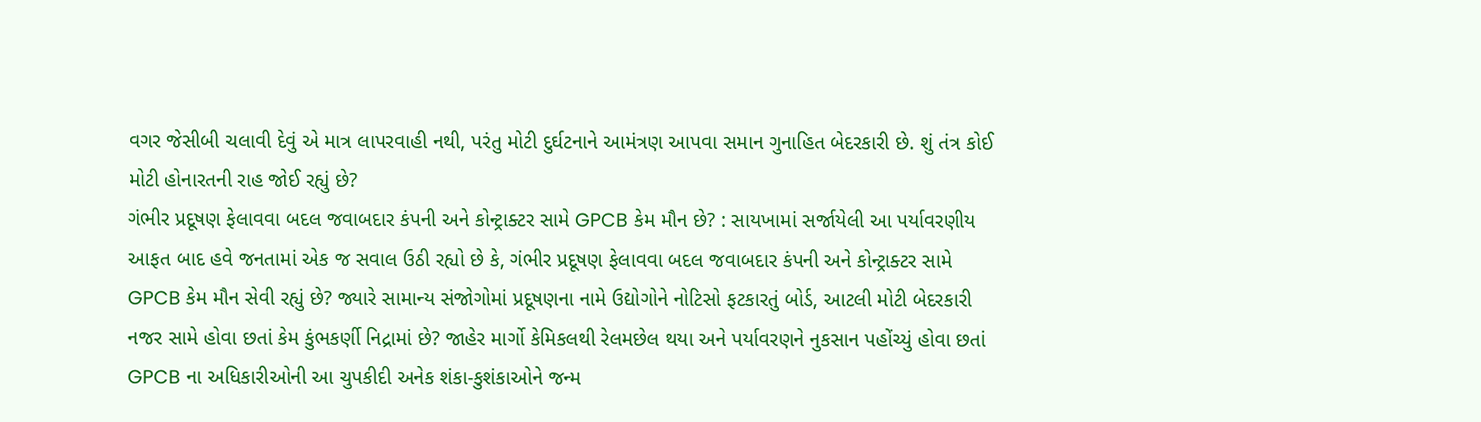વગર જેસીબી ચલાવી દેવું એ માત્ર લાપરવાહી નથી, પરંતુ મોટી દુર્ઘટનાને આમંત્રણ આપવા સમાન ગુનાહિત બેદરકારી છે. શું તંત્ર કોઈ મોટી હોનારતની રાહ જોઈ રહ્યું છે?
ગંભીર પ્રદૂષણ ફેલાવવા બદલ જવાબદાર કંપની અને કોન્ટ્રાક્ટર સામે GPCB કેમ મૌન છે? : સાયખામાં સર્જાયેલી આ પર્યાવરણીય આફત બાદ હવે જનતામાં એક જ સવાલ ઉઠી રહ્યો છે કે, ગંભીર પ્રદૂષણ ફેલાવવા બદલ જવાબદાર કંપની અને કોન્ટ્રાક્ટર સામે GPCB કેમ મૌન સેવી રહ્યું છે? જ્યારે સામાન્ય સંજોગોમાં પ્રદૂષણના નામે ઉદ્યોગોને નોટિસો ફટકારતું બોર્ડ, આટલી મોટી બેદરકારી નજર સામે હોવા છતાં કેમ કુંભકર્ણી નિદ્રામાં છે? જાહેર માર્ગો કેમિકલથી રેલમછેલ થયા અને પર્યાવરણને નુકસાન પહોંચ્યું હોવા છતાં GPCB ના અધિકારીઓની આ ચુપકીદી અનેક શંકા-કુશંકાઓને જન્મ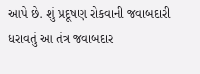આપે છે. શું પ્રદૂષણ રોકવાની જવાબદારી ધરાવતું આ તંત્ર જવાબદાર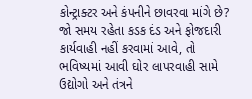કોન્ટ્રાક્ટર અને કંપનીને છાવરવા માંગે છે? જો સમય રહેતા કડક દંડ અને ફોજદારી કાર્યવાહી નહીં કરવામાં આવે, તો ભવિષ્યમાં આવી ઘોર લાપરવાહી સામે ઉદ્યોગો અને તંત્રને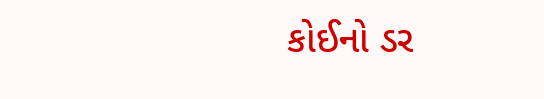કોઈનો ડર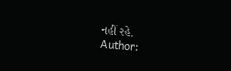નહીં રહે.
Author: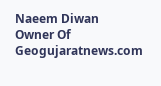Naeem Diwan
Owner Of Geogujaratnews.com